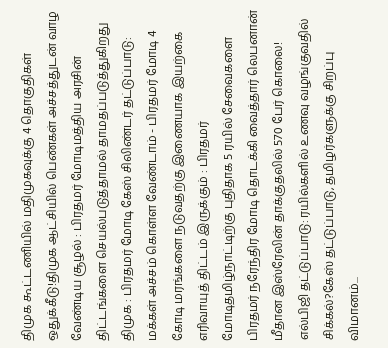திமுக கூட்டணியில் மதிமுகவுக்கு 4 தொகுதிகள் ஒதுக்கீடு!திமுக ஆட்சியில் பெண்கள் அச்சத்துடன் வாழ வேண்டிய சூழல் : பிரதமர் மோடிமத்திய அரசின் திட்டங்களை செயல்படுத்தாமல் தாமதப்படுத்துகிறது திமுக : பிரதமர் மோடி கேஸ் சிலிண்டர் தட்டுப்பாடு: மக்கள் அச்சம் கொள்ள வேண்டாம் - பிரதமர் மோடி 4 கோடி மரங்களை நடுவதற்கு இணையாக இயற்கை எரிவாயுத் திட்டம் இருக்கும் : பிரதமர் மோடிதமிழ்நாட்டிற்கு புதிதாக 5 ரயில் சேவைகளை பிரதமர் நரேந்திர மோடி தொடக்கி வைத்தார் லெபனான் மீதான இஸ்ரேலின் தாக்குதலில் 570 பேர் கொலை! எல்பிஜி தட்டுப்பாடு: ரயில்களில் உணவு வழங்குவதில் சிக்கல்?கேஸ் தட்டுப்பாடு, தமிழர்களுக்கு சிறப்பு விமானம்...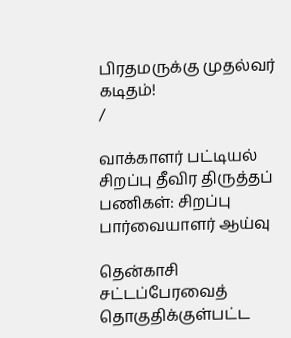பிரதமருக்கு முதல்வர் கடிதம்!
/

வாக்காளர் பட்டியல் சிறப்பு தீவிர திருத்தப் பணிகள்: சிறப்பு பார்வையாளர் ஆய்வு

தென்காசி சட்டப்பேரவைத் தொகுதிக்குள்பட்ட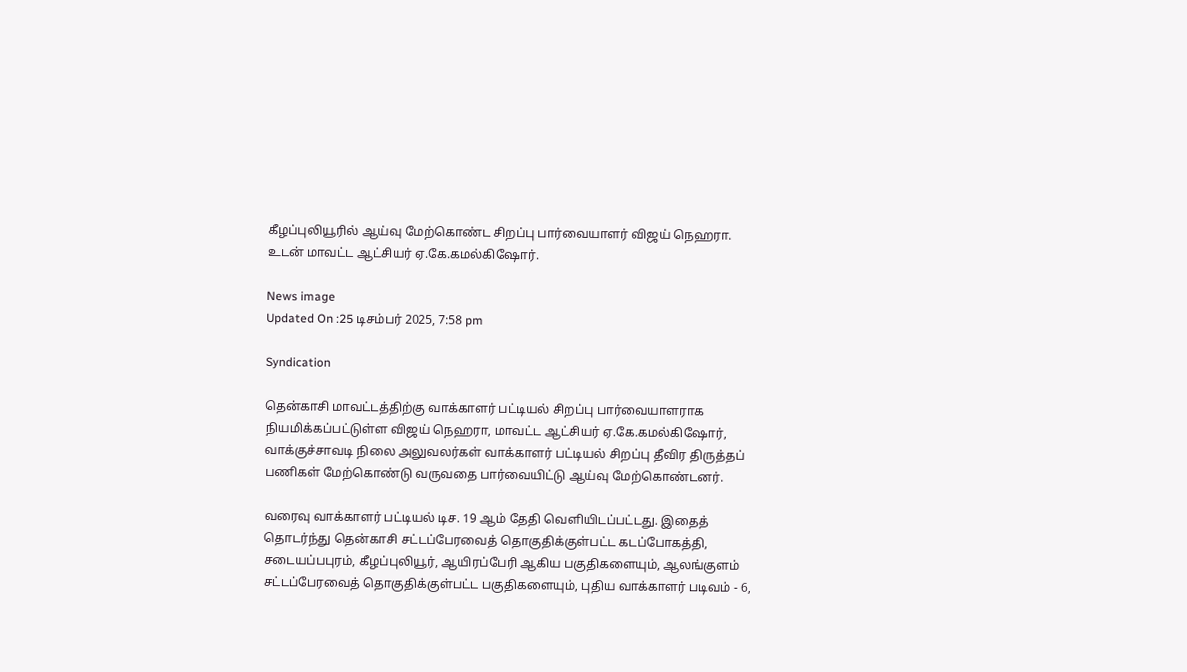கீழப்புலியூரில் ஆய்வு மேற்கொண்ட சிறப்பு பார்வையாளர் விஜய் நெஹரா. உடன் மாவட்ட ஆட்சியர் ஏ.கே.கமல்கிஷோர்.

News image
Updated On :25 டிசம்பர் 2025, 7:58 pm

Syndication

தென்காசி மாவட்டத்திற்கு வாக்காளர் பட்டியல் சிறப்பு பார்வையாளராக நியமிக்கப்பட்டுள்ள விஜய் நெஹரா, மாவட்ட ஆட்சியர் ஏ.கே.கமல்கிஷோர், வாக்குச்சாவடி நிலை அலுவலர்கள் வாக்காளர் பட்டியல் சிறப்பு தீவிர திருத்தப் பணிகள் மேற்கொண்டு வருவதை பார்வையிட்டு ஆய்வு மேற்கொண்டனர்.

வரைவு வாக்காளர் பட்டியல் டிச. 19 ஆம் தேதி வெளியிடப்பட்டது. இதைத் தொடர்ந்து தென்காசி சட்டப்பேரவைத் தொகுதிக்குள்பட்ட கடப்போகத்தி, சடையப்பபுரம், கீழப்புலியூர், ஆயிரப்பேரி ஆகிய பகுதிகளையும், ஆலங்குளம் சட்டப்பேரவைத் தொகுதிக்குள்பட்ட பகுதிகளையும், புதிய வாக்காளர் படிவம் - 6,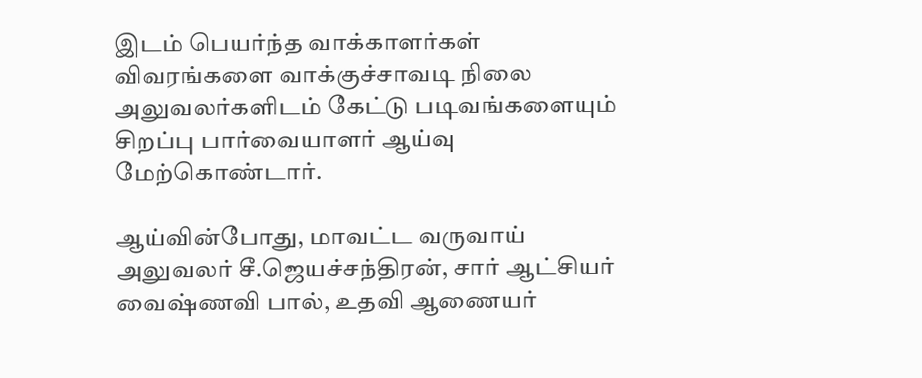இடம் பெயர்ந்த வாக்காளர்கள் விவரங்களை வாக்குச்சாவடி நிலை அலுவலர்களிடம் கேட்டு படிவங்களையும் சிறப்பு பார்வையாளர் ஆய்வு மேற்கொண்டார்.

ஆய்வின்போது, மாவட்ட வருவாய் அலுவலர் சீ.ஜெயச்சந்திரன், சார் ஆட்சியர் வைஷ்ணவி பால், உதவி ஆணையர்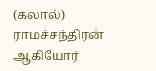(கலால்) ராமச்சந்திரன் ஆகியோர்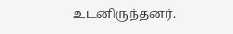உடனிருந்தனர்.